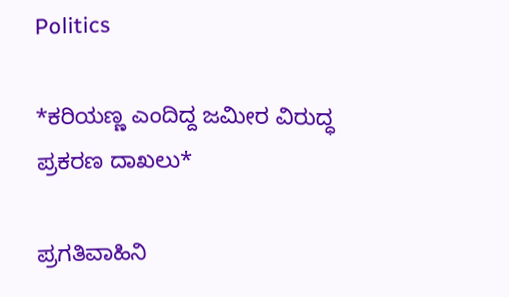Politics

*ಕರಿಯಣ್ಣ ಎಂದಿದ್ದ ಜಮೀರ ವಿರುದ್ಧ ಪ್ರಕರಣ ದಾಖಲು*

ಪ್ರಗತಿವಾಹಿನಿ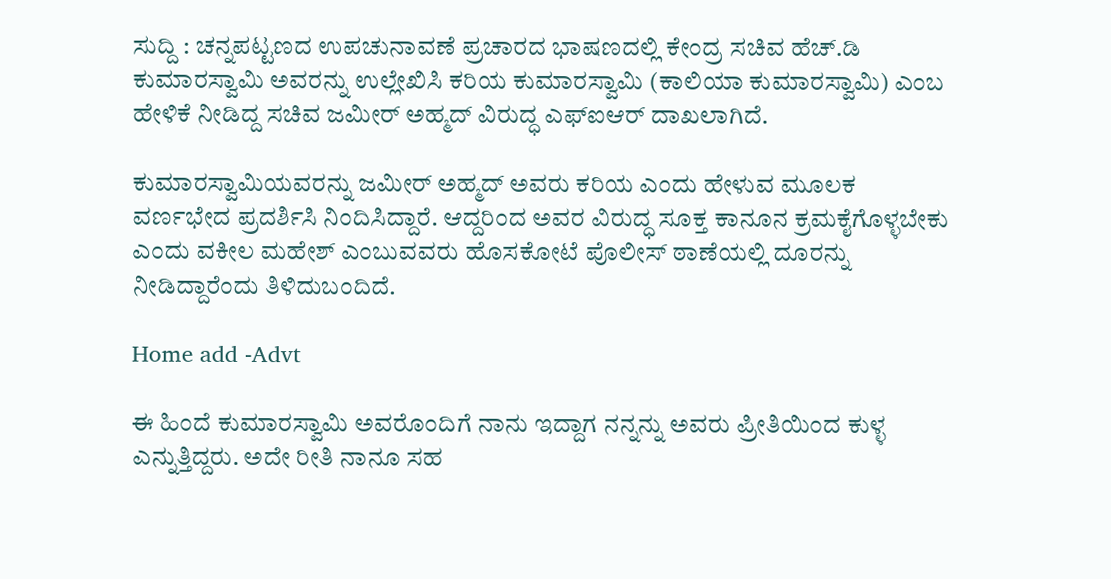ಸುದ್ದಿ : ಚನ್ನಪಟ್ಟಣದ ಉಪಚುನಾವಣೆ ಪ್ರಚಾರದ ಭಾಷಣದಲ್ಲಿ ಕೇಂದ್ರ ಸಚಿವ ಹೆಚ್.ಡಿ ಕುಮಾರಸ್ವಾಮಿ ಅವರನ್ನು ಉಲ್ಲೇಖಿಸಿ ಕರಿಯ ಕುಮಾರಸ್ವಾಮಿ (ಕಾಲಿಯಾ ಕುಮಾರಸ್ವಾಮಿ) ಎಂಬ ಹೇಳಿಕೆ ನೀಡಿದ್ದ ಸಚಿವ ಜಮೀರ್ ಅಹ್ಮದ್ ವಿರುದ್ಧ ಎಫ್‌ಐಆರ್ ದಾಖಲಾಗಿದೆ.

ಕುಮಾರಸ್ವಾಮಿಯವರನ್ನು ಜಮೀರ್ ಅಹ್ಮದ್ ಅವರು ಕರಿಯ ಎಂದು ಹೇಳುವ ಮೂಲಕ ವರ್ಣಭೇದ ಪ್ರದರ್ಶಿಸಿ ನಿಂದಿಸಿದ್ದಾರೆ. ಆದ್ದರಿಂದ ಅವರ ವಿರುದ್ಧ ಸೂಕ್ತ ಕಾನೂನ ಕ್ರಮಕೈಗೊಳ್ಳಬೇಕು ಎಂದು ವಕೀಲ ಮಹೇಶ್ ಎಂಬುವವರು ಹೊಸಕೋಟೆ ಪೊಲೀಸ್ ಠಾಣೆಯಲ್ಲಿ ದೂರನ್ನು ನೀಡಿದ್ದಾರೆಂದು ತಿಳಿದುಬಂದಿದೆ.

Home add -Advt

ಈ ಹಿಂದೆ ಕುಮಾರಸ್ವಾಮಿ ಅವರೊಂದಿಗೆ ನಾನು ಇದ್ದಾಗ ನನ್ನನ್ನು ಅವರು ಪ್ರೀತಿಯಿಂದ ಕುಳ್ಳ ಎನ್ನುತ್ತಿದ್ದರು. ಅದೇ ರೀತಿ ನಾನೂ ಸಹ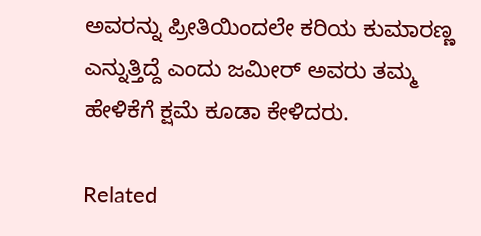ಅವರನ್ನು ಪ್ರೀತಿಯಿಂದಲೇ ಕರಿಯ ಕುಮಾರಣ್ಣ ಎನ್ನುತ್ತಿದ್ದೆ ಎಂದು ಜಮೀರ್ ಅವರು ತಮ್ಮ ಹೇಳಿಕೆಗೆ ಕ್ಷಮೆ ಕೂಡಾ ಕೇಳಿದರು.

Related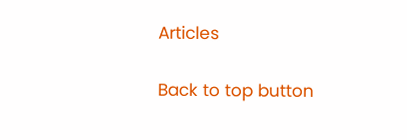Articles

Back to top button